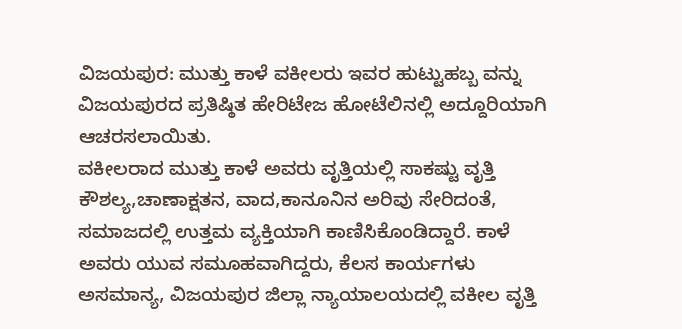ವಿಜಯಪುರ: ಮುತ್ತು ಕಾಳೆ ವಕೀಲರು ಇವರ ಹುಟ್ಟುಹಬ್ಬ ವನ್ನು ವಿಜಯಪುರದ ಪ್ರತಿಷ್ಠಿತ ಹೇರಿಟೇಜ ಹೋಟೆಲಿನಲ್ಲಿ ಅದ್ದೂರಿಯಾಗಿ ಆಚರಸಲಾಯಿತು.
ವಕೀಲರಾದ ಮುತ್ತು ಕಾಳೆ ಅವರು ವೃತ್ತಿಯಲ್ಲಿ ಸಾಕಷ್ಟು ವೃತ್ತಿ ಕೌಶಲ್ಯ,ಚಾಣಾಕ್ಷತನ, ವಾದ,ಕಾನೂನಿನ ಅರಿವು ಸೇರಿದಂತೆ, ಸಮಾಜದಲ್ಲಿ ಉತ್ತಮ ವ್ಯಕ್ತಿಯಾಗಿ ಕಾಣಿಸಿಕೊಂಡಿದ್ದಾರೆ. ಕಾಳೆ ಅವರು ಯುವ ಸಮೂಹವಾಗಿದ್ದರು, ಕೆಲಸ ಕಾರ್ಯಗಳು ಅಸಮಾನ್ಯ, ವಿಜಯಪುರ ಜಿಲ್ಲಾ ನ್ಯಾಯಾಲಯದಲ್ಲಿ ವಕೀಲ ವೃತ್ತಿ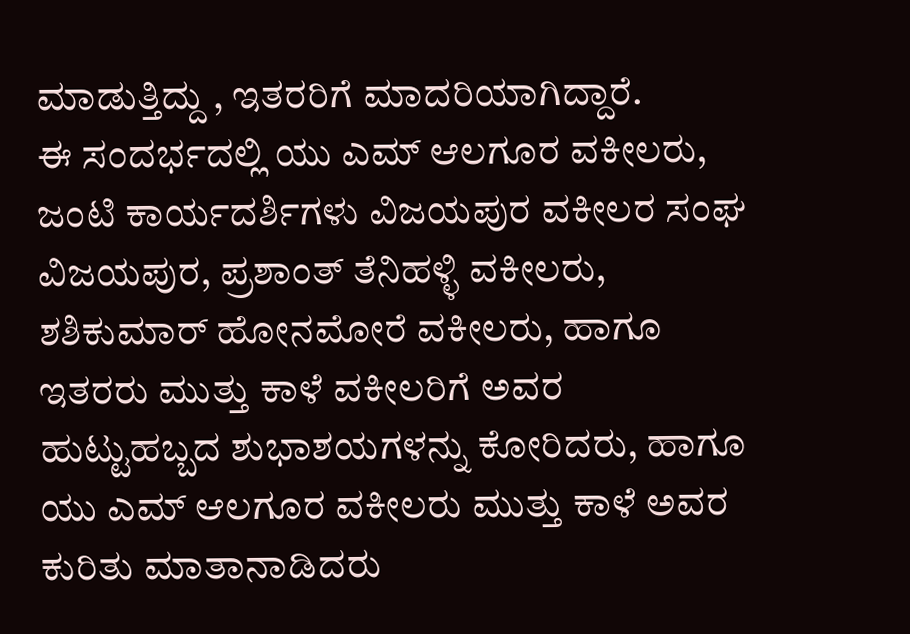ಮಾಡುತ್ತಿದ್ದು , ಇತರರಿಗೆ ಮಾದರಿಯಾಗಿದ್ದಾರೆ.
ಈ ಸಂದರ್ಭದಲ್ಲಿ ಯು ಎಮ್ ಆಲಗೂರ ವಕೀಲರು, ಜಂಟಿ ಕಾರ್ಯದರ್ಶಿಗಳು ವಿಜಯಪುರ ವಕೀಲರ ಸಂಘ ವಿಜಯಪುರ, ಪ್ರಶಾಂತ್ ತೆನಿಹಳ್ಳಿ ವಕೀಲರು, ಶಶಿಕುಮಾರ್ ಹೋನಮೋರೆ ವಕೀಲರು, ಹಾಗೂ ಇತರರು ಮುತ್ತು ಕಾಳೆ ವಕೀಲರಿಗೆ ಅವರ ಹುಟ್ಟುಹಬ್ಬದ ಶುಭಾಶಯಗಳನ್ನು ಕೋರಿದರು, ಹಾಗೂ ಯು ಎಮ್ ಆಲಗೂರ ವಕೀಲರು ಮುತ್ತು ಕಾಳೆ ಅವರ ಕುರಿತು ಮಾತಾನಾಡಿದರು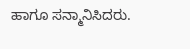ಹಾಗೂ ಸನ್ಮಾನಿಸಿದರು.